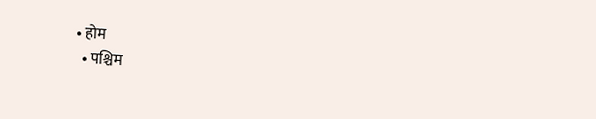• होम
  • पश्चिम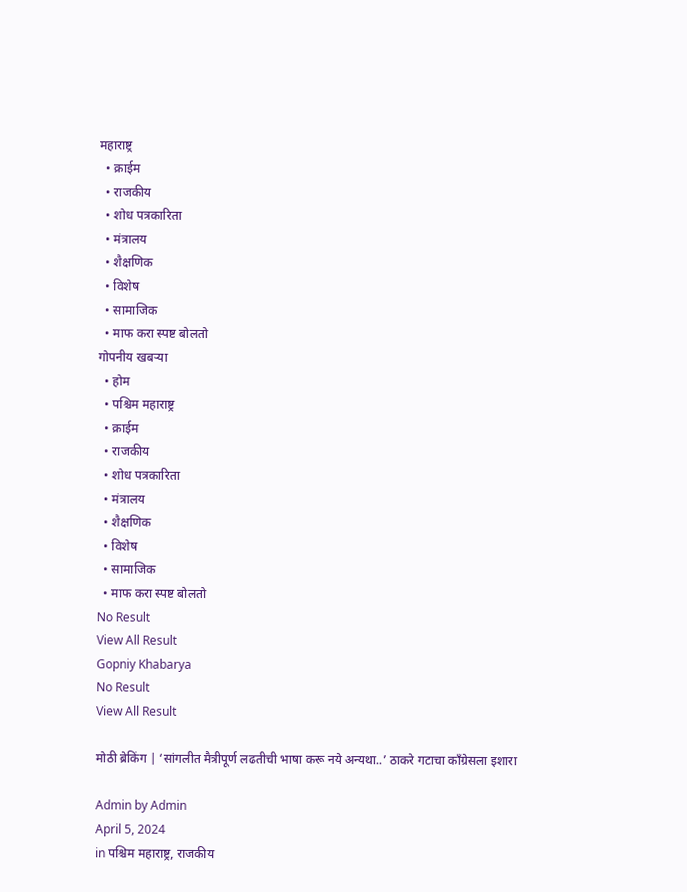महाराष्ट्र
  • क्राईम
  • राजकीय
  • शोध पत्रकारिता
  • मंत्रालय
  • शैक्षणिक
  • विशेष
  • सामाजिक
  • माफ करा स्पष्ट बोलतो
गोपनीय खबऱ्या
  • होम
  • पश्चिम महाराष्ट्र
  • क्राईम
  • राजकीय
  • शोध पत्रकारिता
  • मंत्रालय
  • शैक्षणिक
  • विशेष
  • सामाजिक
  • माफ करा स्पष्ट बोलतो
No Result
View All Result
Gopniy Khabarya
No Result
View All Result

मोठी ब्रेकिंग | ‘सांगलीत मैत्रीपूर्ण लढतीची भाषा करू नये अन्यथा..’ ठाकरे गटाचा काँग्रेसला इशारा

Admin by Admin
April 5, 2024
in पश्चिम महाराष्ट्र, राजकीय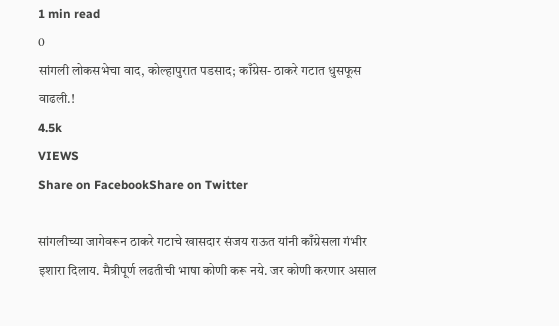1 min read
0
सांगली लोकसभेचा वाद, कोल्हापुरात पडसाद; काँग्रेस- ठाकरे गटात धुसफूस वाढली.!
4.5k
VIEWS
Share on FacebookShare on Twitter

सांगलीच्या जागेवरून ठाकरे गटाचे खासदार संजय राऊत यांनी काँग्रेसला गंभीर इशारा दिलाय. मैत्रीपूर्ण लढतीची भाषा कोणी करू नये. जर कोणी करणार असाल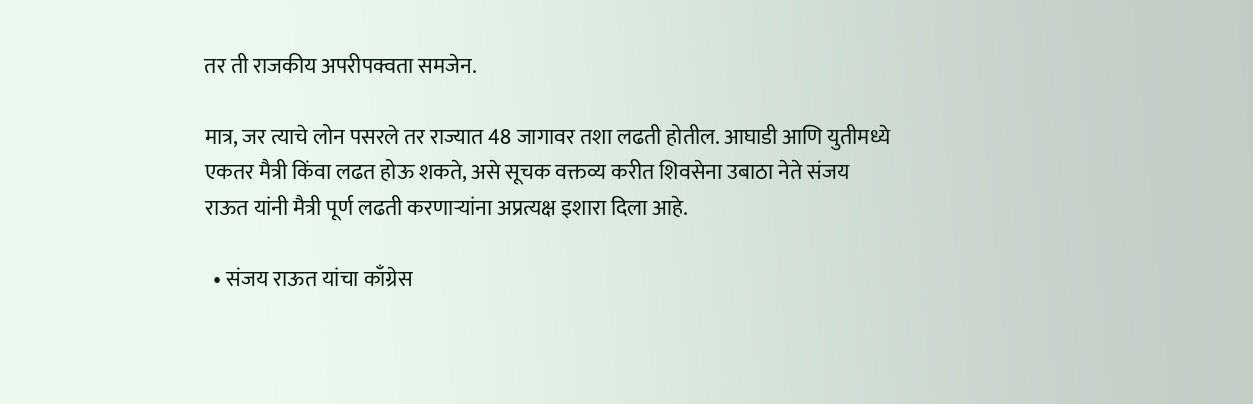तर ती राजकीय अपरीपक्वता समजेन.

मात्र, जर त्याचे लोन पसरले तर राज्यात 48 जागावर तशा लढती होतील. आघाडी आणि युतीमध्ये एकतर मैत्री किंवा लढत होऊ शकते, असे सूचक वक्तव्य करीत शिवसेना उबाठा नेते संजय राऊत यांनी मैत्री पूर्ण लढती करणाऱ्यांना अप्रत्यक्ष इशारा दिला आहे.

  • संजय राऊत यांचा काँग्रेस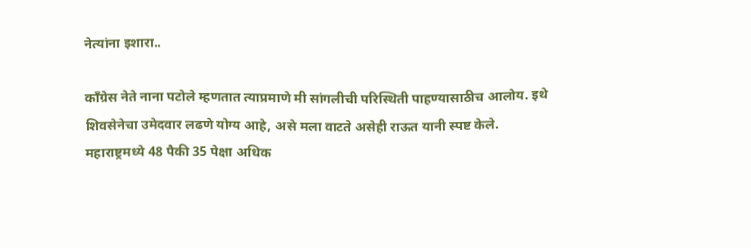नेत्यांना इशारा..

काँग्रेस नेते नाना पटोले म्हणतात त्याप्रमाणे मी सांगलीची परिस्थिती पाहण्यासाठीच आलोय. इथे शिवसेनेचा उमेदवार लढणे योग्य आहे, असे मला वाटते असेही राऊत यानी स्पष्ट केले. महाराष्ट्रमध्ये 48 पैकी 35 पेक्षा अधिक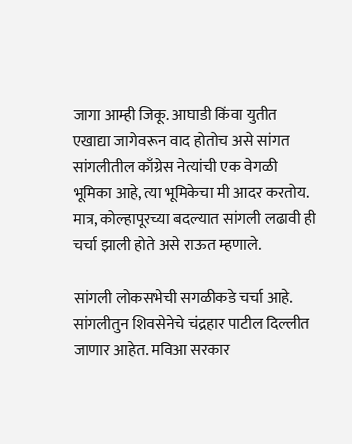जागा आम्ही जिकू. आघाडी किंवा युतीत एखाद्या जागेवरून वाद होतोच असे सांगत सांगलीतील काँग्रेस नेत्यांची एक वेगळी भूमिका आहे, त्या भूमिकेचा मी आदर करतोय. मात्र, कोल्हापूरच्या बदल्यात सांगली लढावी ही चर्चा झाली होते असे राऊत म्हणाले.

सांगली लोकसभेची सगळीकडे चर्चा आहे. सांगलीतुन शिवसेनेचे चंद्रहार पाटील दिल्लीत जाणार आहेत. मविआ सरकार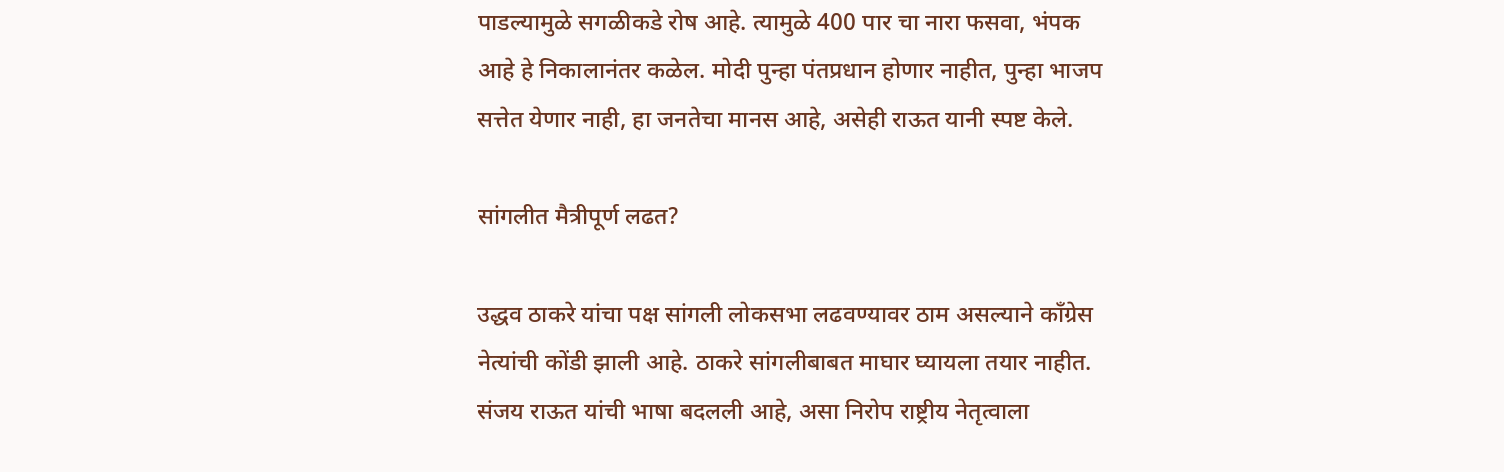पाडल्यामुळे सगळीकडे रोष आहे. त्यामुळे 400 पार चा नारा फसवा, भंपक आहे हे निकालानंतर कळेल. मोदी पुन्हा पंतप्रधान होणार नाहीत, पुन्हा भाजप सत्तेत येणार नाही, हा जनतेचा मानस आहे, असेही राऊत यानी स्पष्ट केले.

सांगलीत मैत्रीपूर्ण लढत?

उद्धव ठाकरे यांचा पक्ष सांगली लोकसभा लढवण्यावर ठाम असल्याने काँग्रेस नेत्यांची कोंडी झाली आहे. ठाकरे सांगलीबाबत माघार घ्यायला तयार नाहीत. संजय राऊत यांची भाषा बदलली आहे, असा निरोप राष्ट्रीय नेतृत्वाला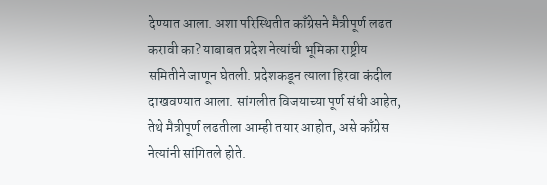देण्यात आला. अशा परिस्थितीत काँग्रेसने मैत्रीपूर्ण लढत करावी का? याबाबत प्रदेश नेत्यांची भूमिका राष्ट्रीय समितीने जाणून घेतली. प्रदेशकडून त्याला हिरवा कंदील दाखवण्यात आला. सांगलीत विजयाच्या पूर्ण संधी आहेत, तेथे मैत्रीपूर्ण लढतीला आम्ही तयार आहोत, असे काँग्रेस नेत्यांनी सांगितले होते.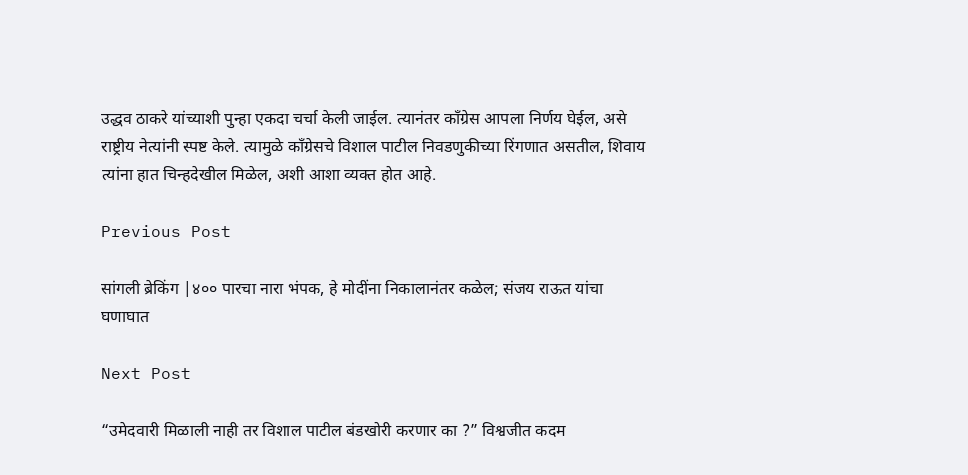उद्धव ठाकरे यांच्याशी पुन्हा एकदा चर्चा केली जाईल. त्यानंतर काँग्रेस आपला निर्णय घेईल, असे राष्ट्रीय नेत्यांनी स्पष्ट केले. त्यामुळे काँग्रेसचे विशाल पाटील निवडणुकीच्या रिंगणात असतील, शिवाय त्यांना हात चिन्हदेखील मिळेल, अशी आशा व्यक्त होत आहे.

Previous Post

सांगली ब्रेकिंग |४०० पारचा नारा भंपक, हे मोदींना निकालानंतर कळेल; संजय राऊत यांचा घणाघात

Next Post

“उमेदवारी मिळाली नाही तर विशाल पाटील बंडखोरी करणार का ?” विश्वजीत कदम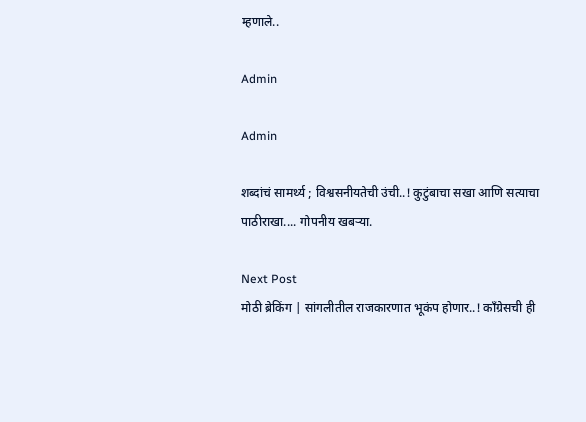म्हणाले..

Admin

Admin

शब्दांचं सामर्थ्य ; विश्वसनीयतेची उंची..! कुटुंबाचा सखा आणि सत्याचा पाठीराखा.... गोपनीय खबऱ्या.

Next Post
मोठी ब्रेकिंग | सांगलीतील राजकारणात भूकंप होणार..! काँग्रेसची ही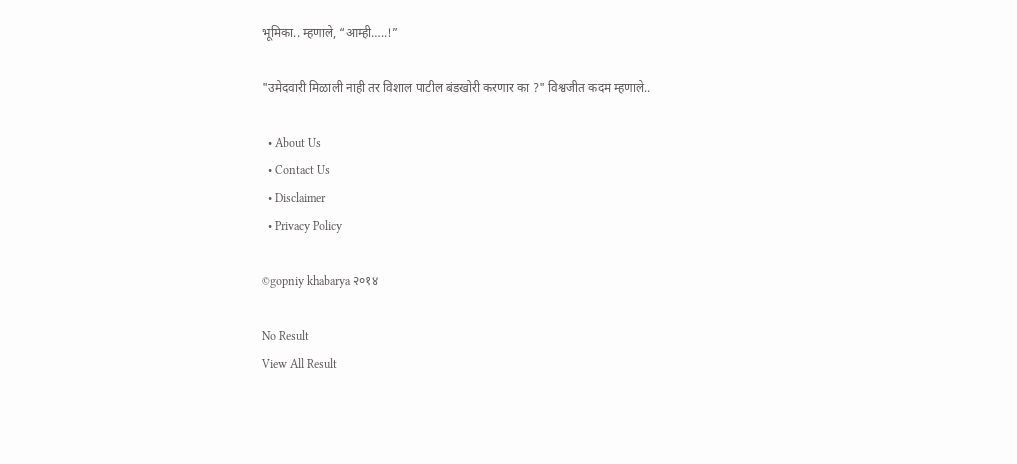भूमिका.. म्हणाले, “आम्ही…..!”

"उमेदवारी मिळाली नाही तर विशाल पाटील बंडखोरी करणार का ?" विश्वजीत कदम म्हणाले..

  • About Us
  • Contact Us
  • Disclaimer
  • Privacy Policy

©gopniy khabarya २०१४

No Result
View All Result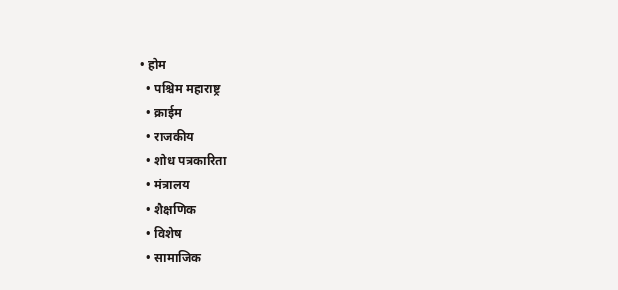• होम
  • पश्चिम महाराष्ट्र
  • क्राईम
  • राजकीय
  • शोध पत्रकारिता
  • मंत्रालय
  • शैक्षणिक
  • विशेष
  • सामाजिक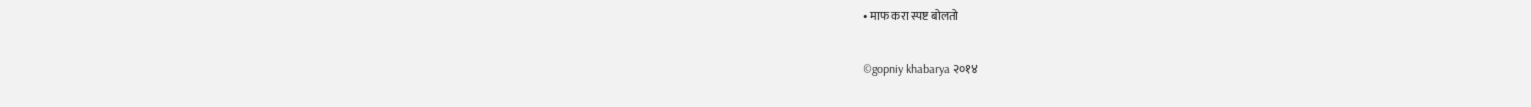• माफ करा स्पष्ट बोलतो

©gopniy khabarya २०१४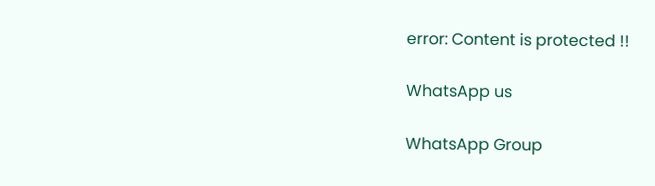error: Content is protected !!

WhatsApp us

WhatsApp Group